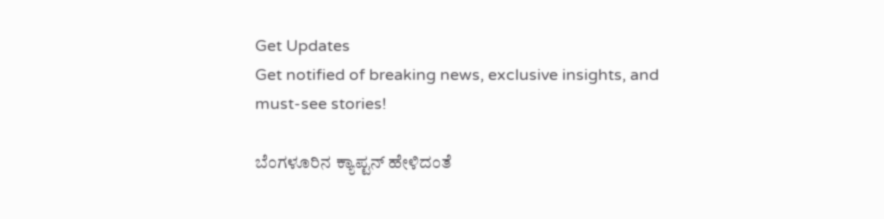Get Updates
Get notified of breaking news, exclusive insights, and must-see stories!

ಬೆಂಗಳೂರಿನ ಕ್ಯಾಪ್ಟನ್ ಹೇಳಿದಂತೆ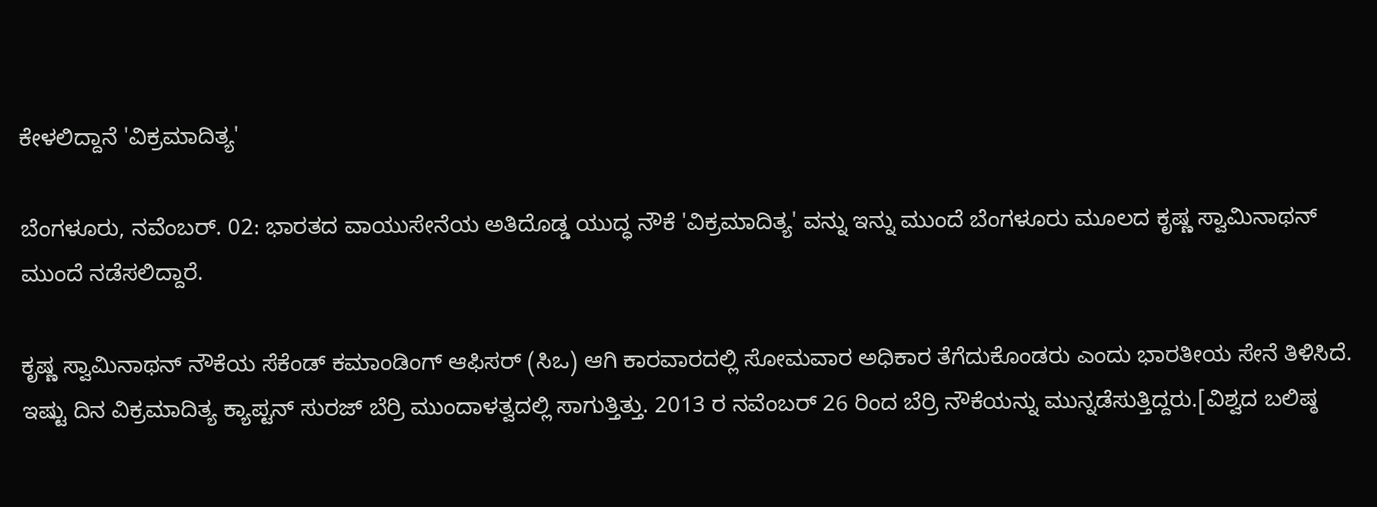ಕೇಳಲಿದ್ದಾನೆ 'ವಿಕ್ರಮಾದಿತ್ಯ'

ಬೆಂಗಳೂರು, ನವೆಂಬರ್. 02: ಭಾರತದ ವಾಯುಸೇನೆಯ ಅತಿದೊಡ್ಡ ಯುದ್ಧ ನೌಕೆ 'ವಿಕ್ರಮಾದಿತ್ಯ' ವನ್ನು ಇನ್ನು ಮುಂದೆ ಬೆಂಗಳೂರು ಮೂಲದ ಕೃಷ್ಣ ಸ್ವಾಮಿನಾಥನ್ ಮುಂದೆ ನಡೆಸಲಿದ್ದಾರೆ.

ಕೃಷ್ಣ ಸ್ವಾಮಿನಾಥನ್ ನೌಕೆಯ ಸೆಕೆಂಡ್ ಕಮಾಂಡಿಂಗ್ ಆಫಿಸರ್ (ಸಿಒ) ಆಗಿ ಕಾರವಾರದಲ್ಲಿ ಸೋಮವಾರ ಅಧಿಕಾರ ತೆಗೆದುಕೊಂಡರು ಎಂದು ಭಾರತೀಯ ಸೇನೆ ತಿಳಿಸಿದೆ. ಇಷ್ಟು ದಿನ ವಿಕ್ರಮಾದಿತ್ಯ ಕ್ಯಾಪ್ಟನ್ ಸುರಜ್ ಬೆರ್ರಿ ಮುಂದಾಳತ್ವದಲ್ಲಿ ಸಾಗುತ್ತಿತ್ತು. 2013 ರ ನವೆಂಬರ್ 26 ರಿಂದ ಬೆರ್ರಿ ನೌಕೆಯನ್ನು ಮುನ್ನಡೆಸುತ್ತಿದ್ದರು.[ವಿಶ್ವದ ಬಲಿಷ್ಠ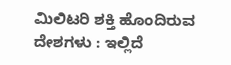ಮಿಲಿಟರಿ ಶಕ್ತಿ ಹೊಂದಿರುವ ದೇಶಗಳು : ಇಲ್ಲಿದೆ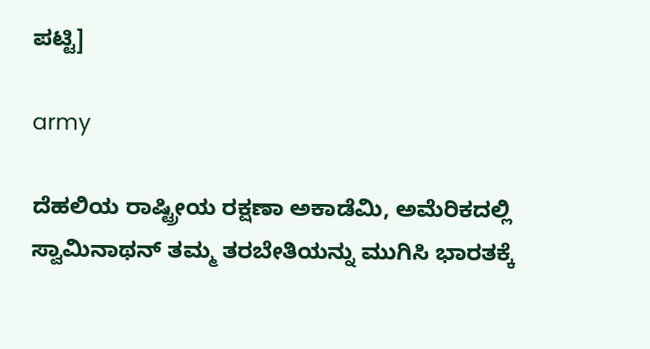ಪಟ್ಟಿ]

army

ದೆಹಲಿಯ ರಾಷ್ಟ್ರೀಯ ರಕ್ಷಣಾ ಅಕಾಡೆಮಿ, ಅಮೆರಿಕದಲ್ಲಿ ಸ್ವಾಮಿನಾಥನ್ ತಮ್ಮ ತರಬೇತಿಯನ್ನು ಮುಗಿಸಿ ಭಾರತಕ್ಕೆ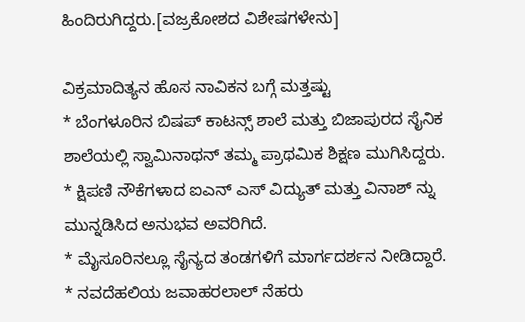ಹಿಂದಿರುಗಿದ್ದರು.[ವಜ್ರಕೋಶದ ವಿಶೇಷಗಳೇನು]

ವಿಕ್ರಮಾದಿತ್ಯನ ಹೊಸ ನಾವಿಕನ ಬಗ್ಗೆ ಮತ್ತಷ್ಟು
* ಬೆಂಗಳೂರಿನ ಬಿಷಪ್ ಕಾಟನ್ಸ್ ಶಾಲೆ ಮತ್ತು ಬಿಜಾಪುರದ ಸೈನಿಕ ಶಾಲೆಯಲ್ಲಿ ಸ್ವಾಮಿನಾಥನ್ ತಮ್ಮ ಪ್ರಾಥಮಿಕ ಶಿಕ್ಷಣ ಮುಗಿಸಿದ್ದರು.
* ಕ್ಷಿಪಣಿ ನೌಕೆಗಳಾದ ಐಎನ್ ಎಸ್ ವಿದ್ಯುತ್ ಮತ್ತು ವಿನಾಶ್ ನ್ನು ಮುನ್ನಡಿಸಿದ ಅನುಭವ ಅವರಿಗಿದೆ.
* ಮೈಸೂರಿನಲ್ಲೂ ಸೈನ್ಯದ ತಂಡಗಳಿಗೆ ಮಾರ್ಗದರ್ಶನ ನೀಡಿದ್ದಾರೆ.
* ನವದೆಹಲಿಯ ಜವಾಹರಲಾಲ್ ನೆಹರು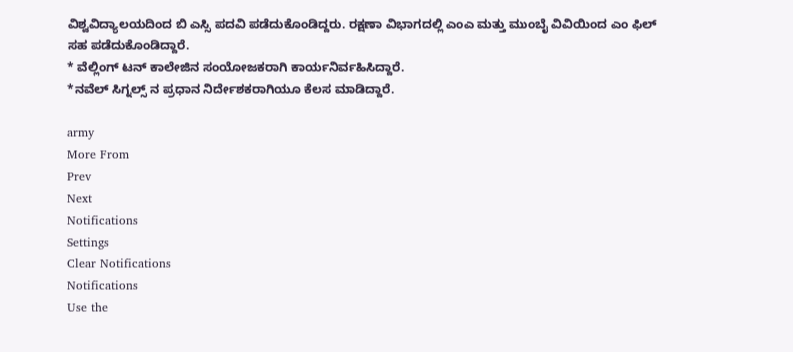ವಿಶ್ವವಿದ್ಯಾಲಯದಿಂದ ಬಿ ಎಸ್ಸಿ ಪದವಿ ಪಡೆದುಕೊಂಡಿದ್ದರು. ರಕ್ಷಣಾ ವಿಭಾಗದಲ್ಲಿ ಎಂಎ ಮತ್ತು ಮುಂಬೈ ವಿವಿಯಿಂದ ಎಂ ಫಿಲ್ ಸಹ ಪಡೆದುಕೊಂಡಿದ್ದಾರೆ.
* ವೆಲ್ಲಿಂಗ್ ಟನ್ ಕಾಲೇಜಿನ ಸಂಯೋಜಕರಾಗಿ ಕಾರ್ಯನಿರ್ವಹಿಸಿದ್ದಾರೆ.
*ನವೆಲ್ ಸಿಗ್ನಲ್ಸ್ ನ ಪ್ರಧಾನ ನಿರ್ದೇಶಕರಾಗಿಯೂ ಕೆಲಸ ಮಾಡಿದ್ದಾರೆ.

army
More From
Prev
Next
Notifications
Settings
Clear Notifications
Notifications
Use the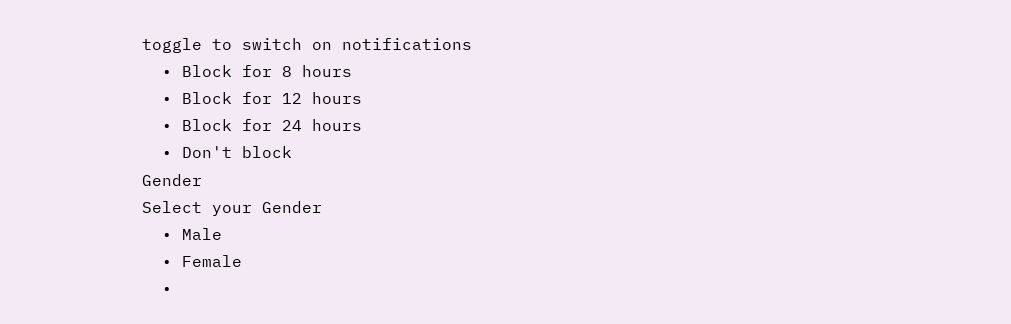toggle to switch on notifications
  • Block for 8 hours
  • Block for 12 hours
  • Block for 24 hours
  • Don't block
Gender
Select your Gender
  • Male
  • Female
  •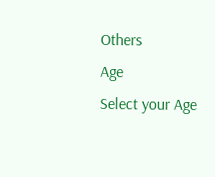Others
Age
Select your Age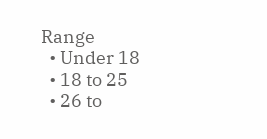Range
  • Under 18
  • 18 to 25
  • 26 to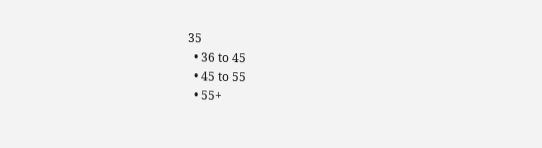35
  • 36 to 45
  • 45 to 55
  • 55+